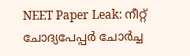NEET Paper Leak: നീറ്റ് ചോദ്യപേപ്പർ ചോർച്ച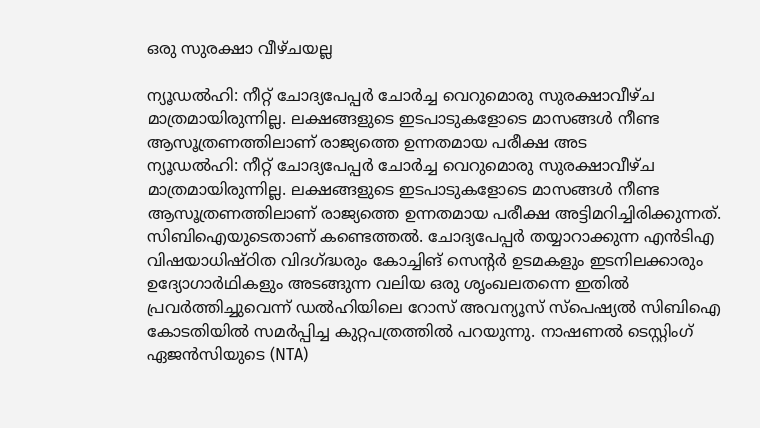ഒരു സുരക്ഷാ വീഴ്ചയല്ല

ന്യൂഡൽഹി: നീറ്റ് ചോദ്യപേപ്പർ ചോർച്ച വെറുമൊരു സുരക്ഷാവീഴ്ച മാത്രമായിരുന്നില്ല. ലക്ഷങ്ങളുടെ ഇടപാടുകളോടെ മാസങ്ങൾ നീണ്ട ആസൂത്രണത്തിലാണ് രാജ്യത്തെ ഉന്നതമായ പരീക്ഷ അട
ന്യൂഡൽഹി: നീറ്റ് ചോദ്യപേപ്പർ ചോർച്ച വെറുമൊരു സുരക്ഷാവീഴ്ച മാത്രമായിരുന്നില്ല. ലക്ഷങ്ങളുടെ ഇടപാടുകളോടെ മാസങ്ങൾ നീണ്ട ആസൂത്രണത്തിലാണ് രാജ്യത്തെ ഉന്നതമായ പരീക്ഷ അട്ടിമറിച്ചിരിക്കുന്നത്. സിബിഐയുടെതാണ് കണ്ടെത്തൽ. ചോദ്യപേപ്പർ തയ്യാറാക്കുന്ന എൻടിഎ വിഷയാധിഷ്ഠിത വിദഗ്ദ്ധരും കോച്ചിങ് സെന്റർ ഉടമകളും ഇടനിലക്കാരും ഉദ്യോഗാർഥികളും അടങ്ങുന്ന വലിയ ഒരു ശൃംഖലതന്നെ ഇതിൽ പ്രവർത്തിച്ചുവെന്ന് ഡൽഹിയിലെ റോസ് അവന്യൂസ് സ്പെഷ്യൽ സിബിഐ കോടതിയിൽ സമർപ്പിച്ച കുറ്റപത്രത്തിൽ പറയുന്നു. നാഷണൽ ടെസ്റ്റിംഗ് ഏജൻസിയുടെ (NTA)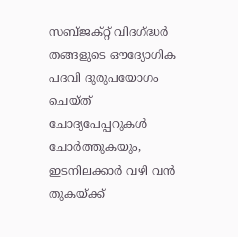സബ്ജക്റ്റ് വിദഗ്ദ്ധർ തങ്ങളുടെ ഔദ്യോഗിക പദവി ദുരുപയോഗം ചെയ്ത് ചോദ്യപേപ്പറുകൾ ചോർത്തുകയും, ഇടനിലക്കാർ വഴി വൻ തുകയ്ക്ക്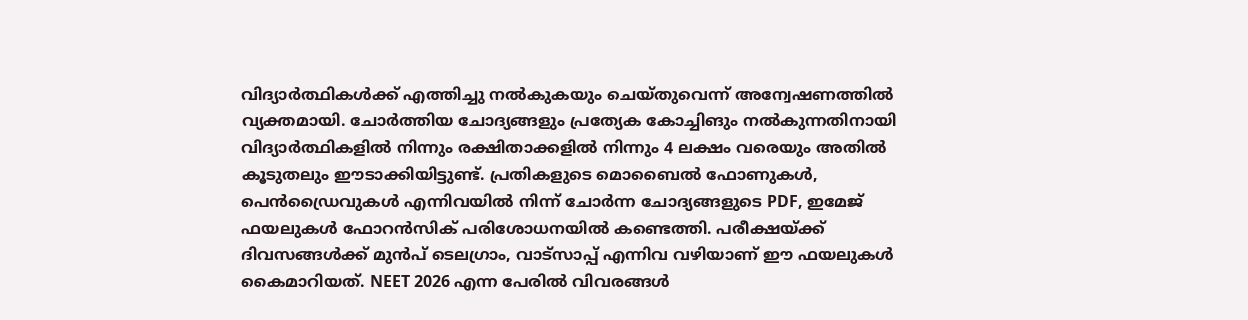വിദ്യാർത്ഥികൾക്ക് എത്തിച്ചു നൽകുകയും ചെയ്തുവെന്ന് അന്വേഷണത്തിൽ വ്യക്തമായി. ചോർത്തിയ ചോദ്യങ്ങളും പ്രത്യേക കോച്ചിങും നൽകുന്നതിനായി വിദ്യാർത്ഥികളിൽ നിന്നും രക്ഷിതാക്കളിൽ നിന്നും 4 ലക്ഷം വരെയും അതിൽ കൂടുതലും ഈടാക്കിയിട്ടുണ്ട്. പ്രതികളുടെ മൊബൈൽ ഫോണുകൾ, പെൻഡ്രൈവുകൾ എന്നിവയിൽ നിന്ന് ചോർന്ന ചോദ്യങ്ങളുടെ PDF, ഇമേജ് ഫയലുകൾ ഫോറൻസിക് പരിശോധനയിൽ കണ്ടെത്തി. പരീക്ഷയ്ക്ക് ദിവസങ്ങൾക്ക് മുൻപ് ടെലഗ്രാം, വാട്സാപ്പ് എന്നിവ വഴിയാണ് ഈ ഫയലുകൾ കൈമാറിയത്. NEET 2026 എന്ന പേരിൽ വിവരങ്ങൾ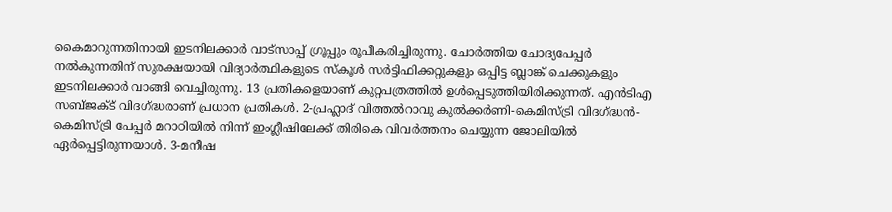കൈമാറുന്നതിനായി ഇടനിലക്കാർ വാട്സാപ്പ് ഗ്രൂപ്പും രൂപീകരിച്ചിരുന്നു. ചോർത്തിയ ചോദ്യപേപ്പർ നൽകുന്നതിന് സുരക്ഷയായി വിദ്യാർത്ഥികളുടെ സ്കൂൾ സർട്ടിഫിക്കറ്റുകളും ഒപ്പിട്ട ബ്ലാങ്ക് ചെക്കുകളും ഇടനിലക്കാർ വാങ്ങി വെച്ചിരുന്നു. 13 പ്രതികളെയാണ് കുറ്റപത്രത്തിൽ ഉൾപ്പെടുത്തിയിരിക്കുന്നത്. എൻടിഎ സബ്ജക്ട് വിദഗ്ദ്ധരാണ് പ്രധാന പ്രതികൾ. 2-പ്രഹ്ലാദ് വിത്തൽറാവു കുൽക്കർണി-കെമിസ്ട്രി വിദഗ്ദ്ധൻ- കെമിസ്ട്രി പേപ്പർ മറാഠിയിൽ നിന്ന് ഇംഗ്ലീഷിലേക്ക് തിരികെ വിവർത്തനം ചെയ്യുന്ന ജോലിയിൽ ഏർപ്പെട്ടിരുന്നയാൾ. 3-മനീഷ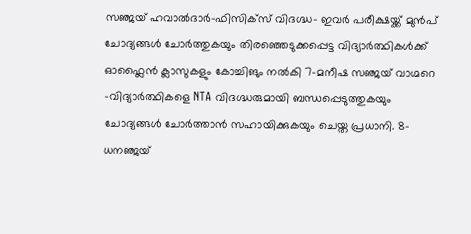സഞ്ജയ് ഹവാൽദാർ-ഫിസിക്സ് വിദഗ്ദ്ധ- ഇവർ പരീക്ഷയ്ക്ക് മുൻപ് ചോദ്യങ്ങൾ ചോർത്തുകയും തിരഞ്ഞെടുക്കപ്പെട്ട വിദ്യാർത്ഥികൾക്ക് ഓഫ്ലൈൻ ക്ലാസുകളും കോച്ചിങും നൽകി 7-മനീഷ സഞ്ജയ് വാഗ്മറെ -വിദ്യാർത്ഥികളെ NTA വിദഗ്ദ്ധരുമായി ബന്ധപ്പെടുത്തുകയും ചോദ്യങ്ങൾ ചോർത്താൻ സഹായിക്കുകയും ചെയ്ത പ്രധാനി. 8-ധനഞ്ജയ്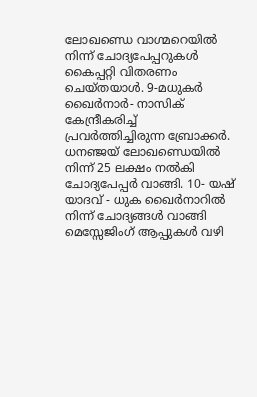ലോഖണ്ഡെ വാഗ്മറെയിൽ നിന്ന് ചോദ്യപേപ്പറുകൾ കൈപ്പറ്റി വിതരണം ചെയ്തയാൾ. 9-മധുകർ ഖൈർനാർ- നാസിക് കേന്ദ്രീകരിച്ച് പ്രവർത്തിച്ചിരുന്ന ബ്രോക്കർ. ധനഞ്ജയ് ലോഖണ്ഡെയിൽ നിന്ന് 25 ലക്ഷം നൽകി ചോദ്യപേപ്പർ വാങ്ങി. 10- യഷ് യാദവ് - ധുക ഖൈർനാറിൽ നിന്ന് ചോദ്യങ്ങൾ വാങ്ങി മെസ്സേജിംഗ് ആപ്പുകൾ വഴി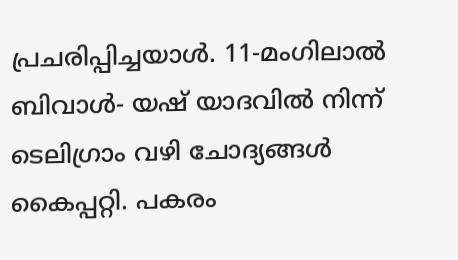പ്രചരിപ്പിച്ചയാൾ. 11-മംഗിലാൽ ബിവാൾ- യഷ് യാദവിൽ നിന്ന് ടെലിഗ്രാം വഴി ചോദ്യങ്ങൾ കൈപ്പറ്റി. പകരം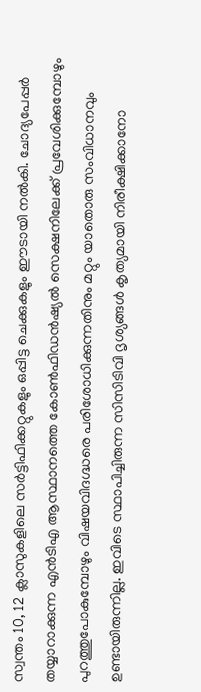സ്വന്തം 10, 12 ക്ലാസുകളിലെ സർട്ടിഫിക്കറ്റുകളും ഒപ്പിട്ട ചെക്കുകളും ഈടായി നൽകി. ചോദ്യപേപ്പർ തയ്യാറാക്കുന്ന എൻടിഎ ആസ്ഥാനത്തെ കോൺഫിഡൻഷ്യൽ സെക്ഷനിലേക്ക് പ്രവേശിക്കുമ്പോഴും പുറത്തുപോകുമ്പോഴും വിഷയവിദഗ്ദ്ധരെ പരിശോധിക്കുന്നതിനും മറ്റും യാതൊരു സംവിധാനവും ഉണ്ടായിരുന്നില്ല. ഇവിടെ സ്ഥാപിച്ചിരുന്ന സിസിടിവി ദൃശ്യങ്ങൾ കൃത്യമായി നിരീക്ഷിക്കാനോ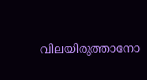വിലയിരുത്താനോ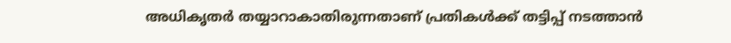അധികൃതർ തയ്യാറാകാതിരുന്നതാണ് പ്രതികൾക്ക് തട്ടിപ്പ് നടത്താൻ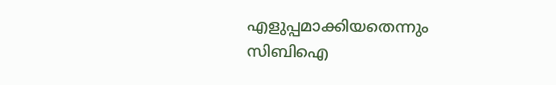എളുപ്പമാക്കിയതെന്നും സിബിഐ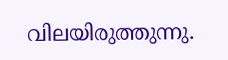വിലയിരുത്തുന്നു.